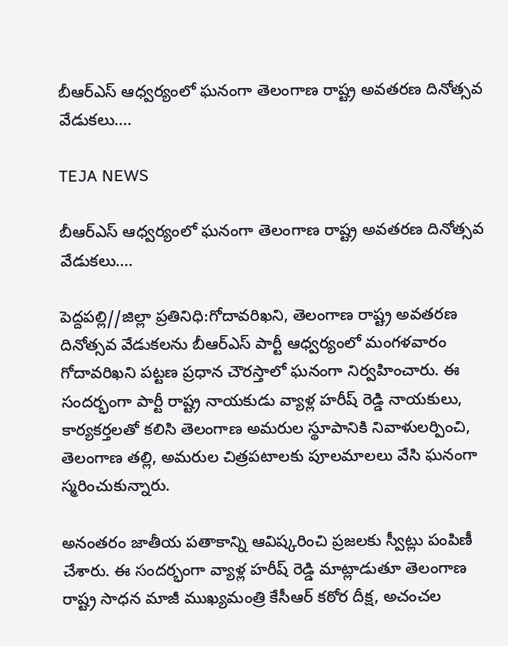బీఆర్ఎస్ ఆధ్వర్యంలో ఘనంగా తెలంగాణ రాష్ట్ర అవతరణ దినోత్సవ వేడుకలు….

TEJA NEWS

బీఆర్ఎస్ ఆధ్వర్యంలో ఘనంగా తెలంగాణ రాష్ట్ర అవతరణ దినోత్సవ వేడుకలు….

పెద్దపల్లి//జిల్లా ప్రతినిధి:గోదావరిఖని, తెలంగాణ రాష్ట్ర అవతరణ దినోత్సవ వేడుకలను బీఆర్ఎస్ పార్టీ ఆధ్వర్యంలో మంగళవారం గోదావరిఖని పట్టణ ప్రధాన చౌరస్తాలో ఘనంగా నిర్వహించారు. ఈ సందర్భంగా పార్టీ రాష్ట్ర నాయకుడు వ్యాళ్ల హరీష్ రెడ్డి నాయకులు, కార్యకర్తలతో కలిసి తెలంగాణ అమరుల స్థూపానికి నివాళులర్పించి, తెలంగాణ తల్లి, అమరుల చిత్రపటాలకు పూలమాలలు వేసి ఘనంగా స్మరించుకున్నారు.

అనంతరం జాతీయ పతాకాన్ని ఆవిష్కరించి ప్రజలకు స్వీట్లు పంపిణీ చేశారు. ఈ సందర్భంగా వ్యాళ్ల హరీష్ రెడ్డి మాట్లాడుతూ తెలంగాణ రాష్ట్ర సాధన మాజీ ముఖ్యమంత్రి కేసీఆర్ కఠోర దీక్ష, అచంచల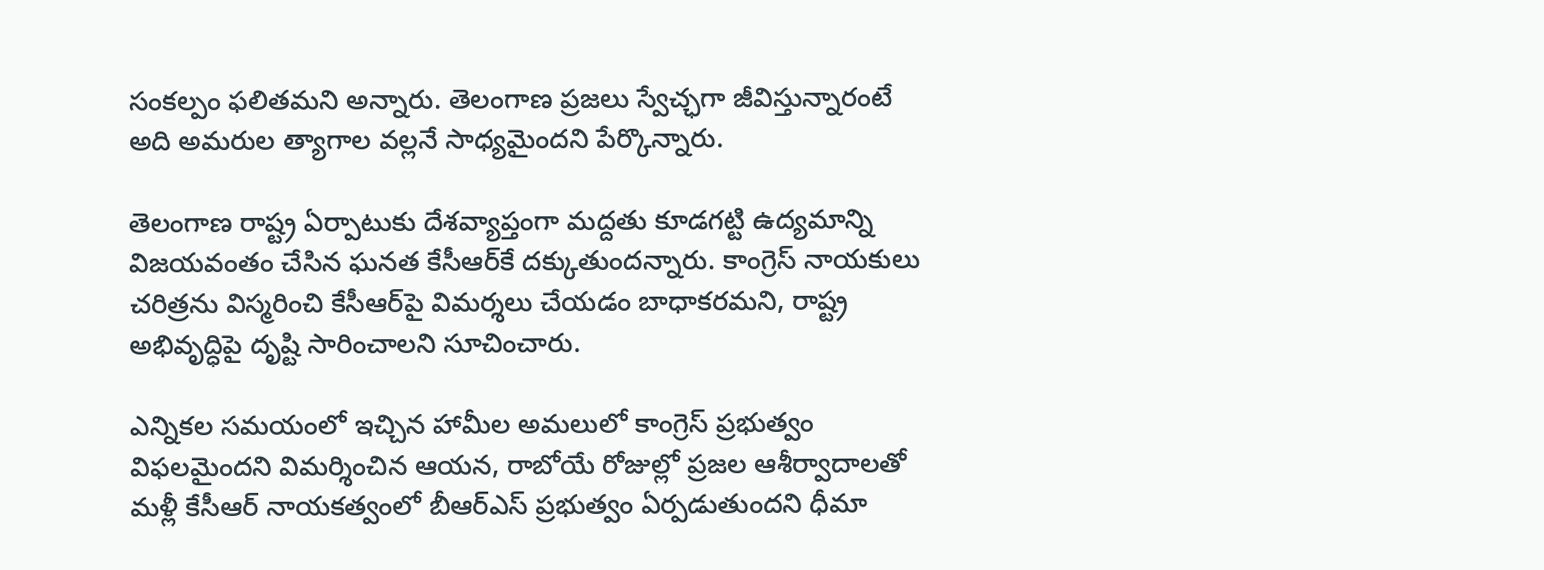సంకల్పం ఫలితమని అన్నారు. తెలంగాణ ప్రజలు స్వేచ్ఛగా జీవిస్తున్నారంటే అది అమరుల త్యాగాల వల్లనే సాధ్యమైందని పేర్కొన్నారు.

తెలంగాణ రాష్ట్ర ఏర్పాటుకు దేశవ్యాప్తంగా మద్దతు కూడగట్టి ఉద్యమాన్ని విజయవంతం చేసిన ఘనత కేసీఆర్‌కే దక్కుతుందన్నారు. కాంగ్రెస్ నాయకులు చరిత్రను విస్మరించి కేసీఆర్‌పై విమర్శలు చేయడం బాధాకరమని, రాష్ట్ర అభివృద్ధిపై దృష్టి సారించాలని సూచించారు.

ఎన్నికల సమయంలో ఇచ్చిన హామీల అమలులో కాంగ్రెస్ ప్రభుత్వం విఫలమైందని విమర్శించిన ఆయన, రాబోయే రోజుల్లో ప్రజల ఆశీర్వాదాలతో మళ్లీ కేసీఆర్ నాయకత్వంలో బీఆర్ఎస్ ప్రభుత్వం ఏర్పడుతుందని ధీమా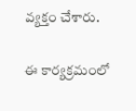వ్యక్తం చేశారు.

ఈ కార్యక్రమంలో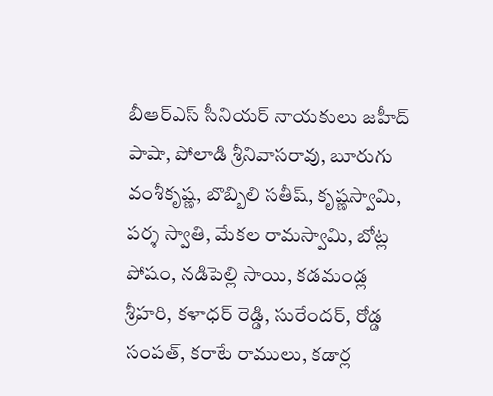బీఆర్ఎస్ సీనియర్ నాయకులు జహీద్ పాషా, పోలాడి శ్రీనివాసరావు, బూరుగు వంశీకృష్ణ, బొబ్బిలి సతీష్, కృష్ణస్వామి, పర్శ స్వాతి, మేకల రామస్వామి, బోట్ల పోషం, నడిపెల్లి సాయి, కడమండ్ల శ్రీహరి, కళాధర్ రెడ్డి, సురేందర్, రోడ్డ సంపత్, కరాటే రాములు, కడార్ల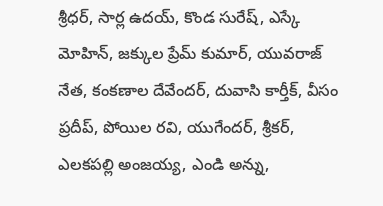శ్రీధర్, సార్ల ఉదయ్, కొండ సురేష్, ఎస్కే మోహిన్, జక్కుల ప్రేమ్ కుమార్, యువరాజ్ నేత, కంకణాల దేవేందర్, దువాసి కార్తీక్, వీసం ప్రదీప్, పోయిల రవి, యుగేందర్, శ్రీకర్, ఎలకపల్లి అంజయ్య, ఎండి అన్ను,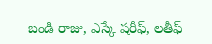బండి రాజు, ఎస్కే షరీఫ్, లతీఫ్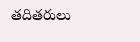తదితరులు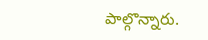పాల్గొన్నారు.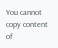You cannot copy content of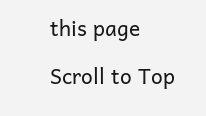this page

Scroll to Top